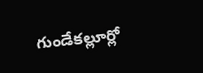గుండేకల్లూర్లో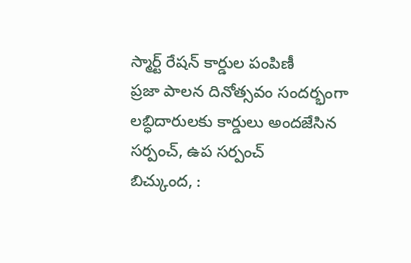స్మార్ట్ రేషన్ కార్డుల పంపిణీ
ప్రజా పాలన దినోత్సవం సందర్భంగా లబ్ధిదారులకు కార్డులు అందజేసిన సర్పంచ్, ఉప సర్పంచ్
బిచ్కుంద, :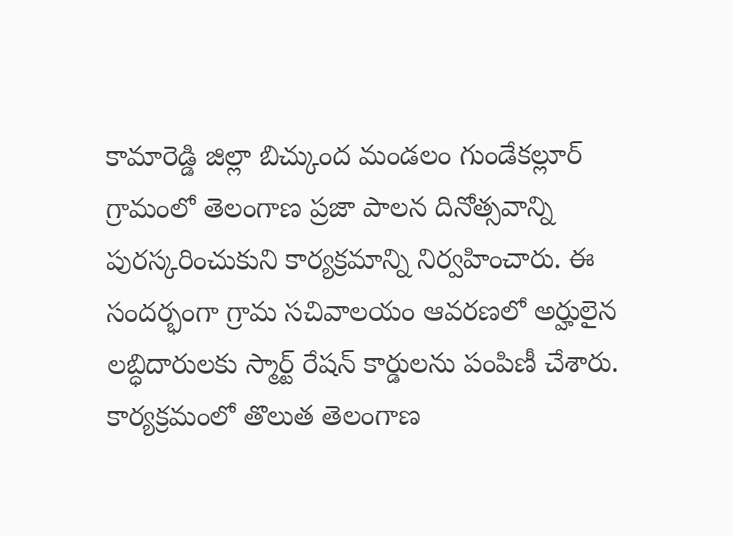కామారెడ్డి జిల్లా బిచ్కుంద మండలం గుండేకల్లూర్ గ్రామంలో తెలంగాణ ప్రజా పాలన దినోత్సవాన్ని పురస్కరించుకుని కార్యక్రమాన్ని నిర్వహించారు. ఈ సందర్భంగా గ్రామ సచివాలయం ఆవరణలో అర్హులైన లబ్ధిదారులకు స్మార్ట్ రేషన్ కార్డులను పంపిణీ చేశారు. కార్యక్రమంలో తొలుత తెలంగాణ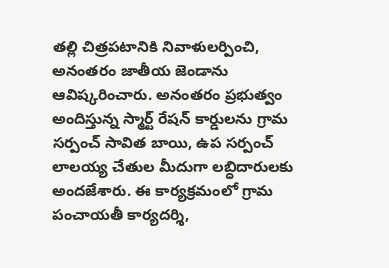తల్లి చిత్రపటానికి నివాళులర్పించి, అనంతరం జాతీయ జెండాను ఆవిష్కరించారు. అనంతరం ప్రభుత్వం అందిస్తున్న స్మార్ట్ రేషన్ కార్డులను గ్రామ సర్పంచ్ సావిత బాయి, ఉప సర్పంచ్ లాలయ్య చేతుల మీదుగా లబ్ధిదారులకు అందజేశారు. ఈ కార్యక్రమంలో గ్రామ పంచాయతీ కార్యదర్శి,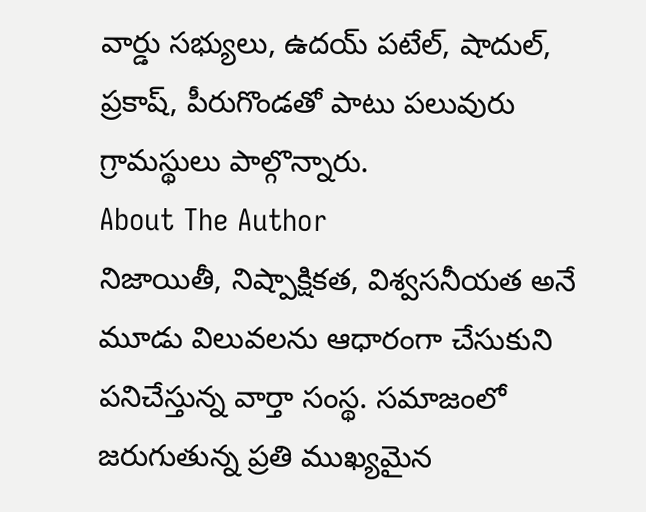వార్డు సభ్యులు, ఉదయ్ పటేల్, షాదుల్, ప్రకాష్, పీరుగొండతో పాటు పలువురు గ్రామస్థులు పాల్గొన్నారు.
About The Author
నిజాయితీ, నిష్పాక్షికత, విశ్వసనీయత అనే మూడు విలువలను ఆధారంగా చేసుకుని పనిచేస్తున్న వార్తా సంస్థ. సమాజంలో జరుగుతున్న ప్రతి ముఖ్యమైన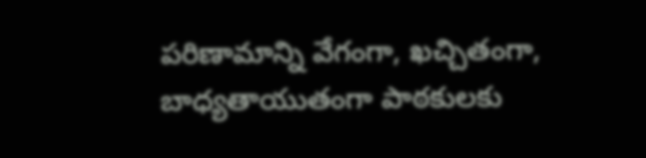పరిణామాన్ని వేగంగా, ఖచ్చితంగా, బాధ్యతాయుతంగా పాఠకులకు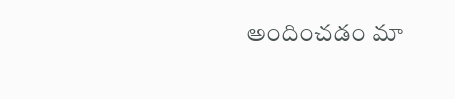అందించడం మా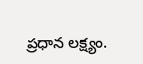ప్రధాన లక్ష్యం.